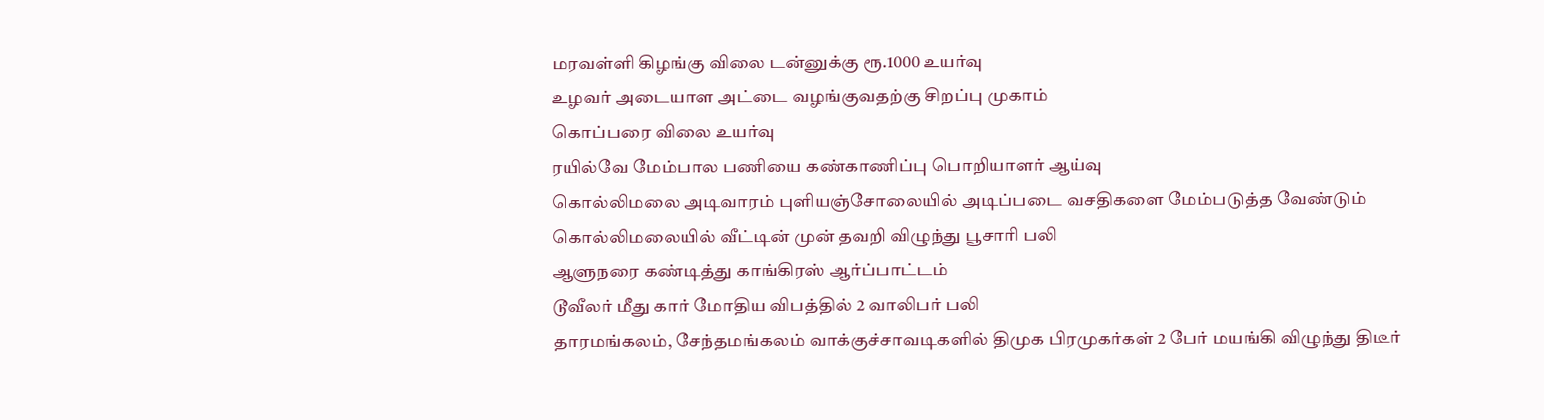மரவள்ளி கிழங்கு விலை டன்னுக்கு ரூ.1000 உயர்வு
உழவர் அடையாள அட்டை வழங்குவதற்கு சிறப்பு முகாம்
கொப்பரை விலை உயர்வு
ரயில்வே மேம்பால பணியை கண்காணிப்பு பொறியாளர் ஆய்வு
கொல்லிமலை அடிவாரம் புளியஞ்சோலையில் அடிப்படை வசதிகளை மேம்படுத்த வேண்டும்
கொல்லிமலையில் வீட்டின் முன் தவறி விழுந்து பூசாரி பலி
ஆளுநரை கண்டித்து காங்கிரஸ் ஆர்ப்பாட்டம்
டூவீலர் மீது கார் மோதிய விபத்தில் 2 வாலிபர் பலி
தாரமங்கலம், சேந்தமங்கலம் வாக்குச்சாவடிகளில் திமுக பிரமுகர்கள் 2 பேர் மயங்கி விழுந்து திடீர்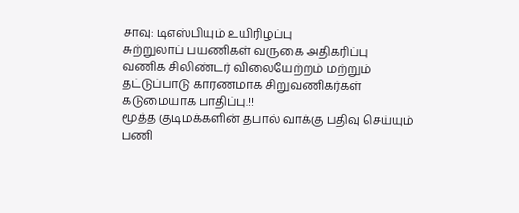சாவு: டிஎஸ்பியும் உயிரிழப்பு
சுற்றுலாப் பயணிகள் வருகை அதிகரிப்பு
வணிக சிலிண்டர் விலையேற்றம் மற்றும் தட்டுப்பாடு காரணமாக சிறுவணிகர்கள் கடுமையாக பாதிப்பு.!!
மூத்த குடிமக்களின் தபால் வாக்கு பதிவு செய்யும் பணி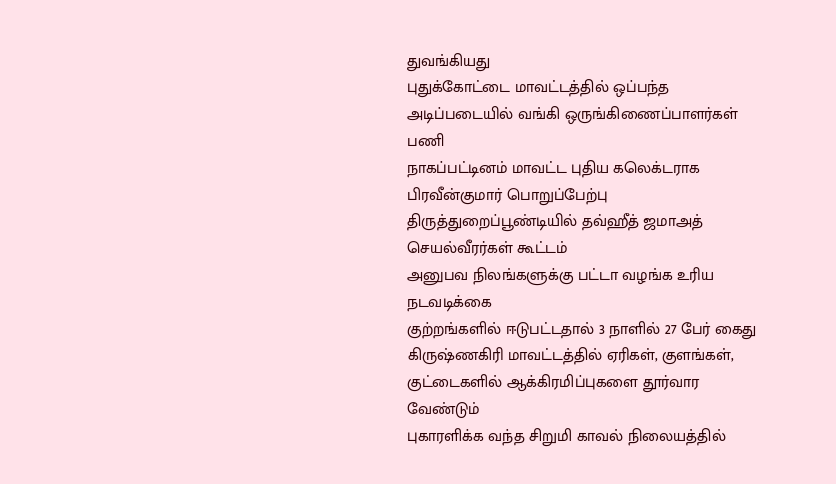துவங்கியது
புதுக்கோட்டை மாவட்டத்தில் ஒப்பந்த அடிப்படையில் வங்கி ஒருங்கிணைப்பாளர்கள் பணி
நாகப்பட்டினம் மாவட்ட புதிய கலெக்டராக பிரவீன்குமார் பொறுப்பேற்பு
திருத்துறைப்பூண்டியில் தவ்ஹீத் ஜமாஅத் செயல்வீரர்கள் கூட்டம்
அனுபவ நிலங்களுக்கு பட்டா வழங்க உரிய நடவடிக்கை
குற்றங்களில் ஈடுபட்டதால் 3 நாளில் 27 பேர் கைது
கிருஷ்ணகிரி மாவட்டத்தில் ஏரிகள், குளங்கள், குட்டைகளில் ஆக்கிரமிப்புகளை தூர்வார வேண்டும்
புகாரளிக்க வந்த சிறுமி காவல் நிலையத்தில்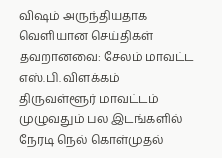விஷம் அருந்தியதாக வெளியான செய்திகள் தவறானவை: சேலம் மாவட்ட எஸ்.பி. விளக்கம்
திருவள்ளூர் மாவட்டம் முழுவதும் பல இடங்களில் நேரடி நெல் கொள்முதல்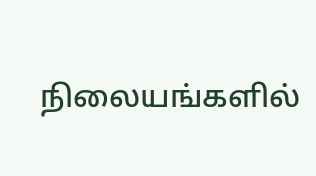நிலையங்களில்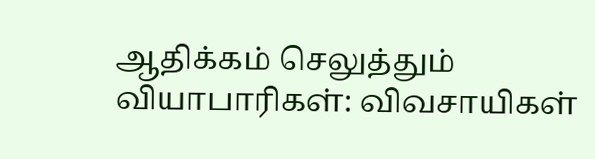ஆதிக்கம் செலுத்தும் வியாபாரிகள்: விவசாயிகள்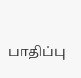பாதிப்பு